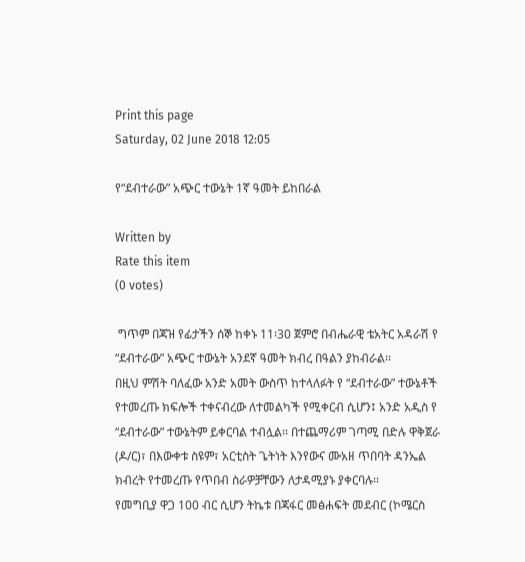Print this page
Saturday, 02 June 2018 12:05

የ“ደብተራው” አጭር ተውኔት 1ኛ ዓመት ይከበራል

Written by
Rate this item
(0 votes)

 ግጥም በጃዝ የፊታችን ሰኞ ከቀኑ 11፡30 ጀምሮ በብሔራዊ ቴአትር አዳራሽ የ “ደብተራው” አጭር ተውኔት አንደኛ ዓመት ክብረ በዓልን ያከብራል፡፡
በዚህ ምሽት ባለፈው አንድ አመት ውስጥ ከተላለፉት የ “ደብተራው” ተውኔቶች የተመረጡ ክፍሎች ተቀናብረው ለተመልካች የሚቀርብ ሲሆን፤ አንድ አዲስ የ “ደብተራው” ተውኔትም ይቀርባል ተብሏል፡፡ በተጨማሪም ገጣሚ በድሉ ዋቅጀራ (ዶ/ር)፣ በእውቀቱ ስዩም፣ አርቲስት ጌትነት እንየውና ሙአዘ ጥበባት ዳንኤል ክብረት የተመረጡ የጥበብ ስራዎቻቸውን ለታዳሚያኑ ያቀርባሉ፡፡
የመግቢያ ዋጋ 100 ብር ሲሆን ትኬቱ በጃፋር መፅሐፍት መደብር (ኮሜርስ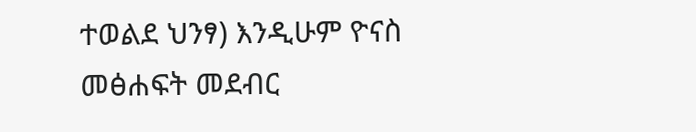ተወልደ ህንፃ) እንዲሁም ዮናስ መፅሐፍት መደብር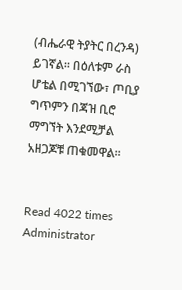(ብሔራዊ ትያትር በረንዳ) ይገኛል፡፡ በዕለቱም ራስ ሆቴል በሚገኘው፣ ጦቢያ ግጥምን በጃዝ ቢሮ ማግኘት እንደሚቻል አዘጋጆቹ ጠቁመዋል፡፡


Read 4022 times
Administrator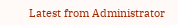Latest from Administrator